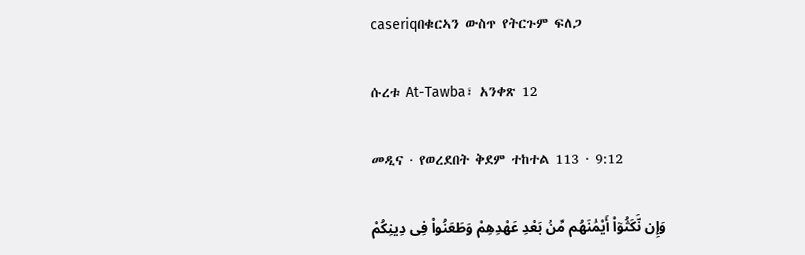caseriqበቁርኣን ውስጥ የትርጉም ፍለጋ

ሱረቱ At-Tawba፣ አንቀጽ 12

መዲና · የወረደበት ቅደም ተከተል 113 · 9:12

وَإِن نَّكَثُوٓا۟ أَيْمَٰنَهُم مِّنۢ بَعْدِ عَهْدِهِمْ وَطَعَنُوا۟ فِى دِينِكُمْ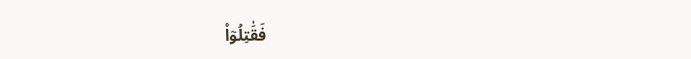فَقَٰتِلُوٓا۟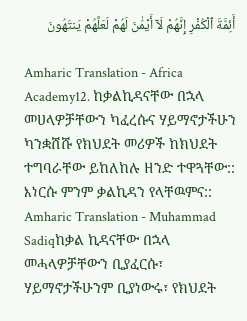أَئِمَّةَ ٱلْكُفْرِ إِنَّهُمْ لَآ أَيْمَٰنَ لَهُمْ لَعَلَّهُمْ يَنتَهُونَ

Amharic Translation - Africa Academy12. ከቃልኪዳናቸው በኋላ መሀላዎቻቸውን ካፈረሱና ሃይማኖታችሁን ካንቋሸሹ የክህደት መሪዎች ከክህደት ተግባራቸው ይከለከሉ ዘንድ ተዋጓቸው:: እነርሱ ምንም ቃልኪዳን የላቸዉምና::
Amharic Translation - Muhammad Sadiqከቃል ኪዳናቸው በኋላ መሓላዎቻቸውን ቢያፈርሱ፣ ሃይማኖታችሁንም ቢያነውሩ፣ የክህደት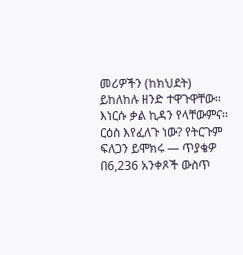መሪዎችን (ከክህደት) ይከለከሉ ዘንድ ተዋጉዋቸው፡፡ እነርሱ ቃል ኪዳን የላቸውምና፡፡
ርዕስ እየፈለጉ ነው? የትርጉም ፍለጋን ይሞክሩ — ጥያቄዎ በ6,236 አንቀጾች ውስጥ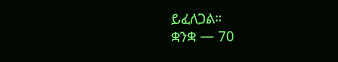ይፈለጋል።
ቋንቋ — 70